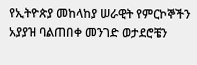የኢትዮጵያ መከላከያ ሠራዊት የምርኮኞችን አያያዝ ባልጠበቀ መንገድ ወታደሮቼን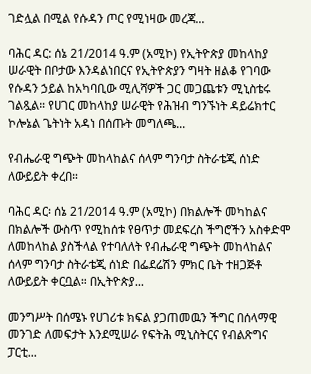ገድሏል በሚል የሱዳን ጦር የሚነዛው መረጃ...

ባሕር ዳር: ሰኔ 21/2014 ዓ.ም (አሚኮ) የኢትዮጵያ መከላከያ ሠራዊት በቦታው እንዳልነበርና የኢትዮጵያን ግዛት ዘልቆ የገባው የሱዳን ኃይል ከአካባቢው ሚሊሻዎች ጋር መጋጨቱን ሚኒስቴሩ ገልጿል። የሀገር መከላከያ ሠራዊት የሕዝብ ግንኙነት ዳይሬክተር ኮሎኔል ጌትነት አዳነ በሰጡት መግለጫ...

የብሔራዊ ግጭት መከላከልና ሰላም ግንባታ ስትራቴጂ ሰነድ ለውይይት ቀረበ።

ባሕር ዳር፡ ሰኔ 21/2014 ዓ.ም (አሚኮ) በክልሎች መካከልና በክልሎች ውስጥ የሚከሰቱ የፀጥታ መደፍረስ ችግሮችን አስቀድሞ ለመከላከል ያስችላል የተባለለት የብሔራዊ ግጭት መከላከልና ሰላም ግንባታ ስትራቴጂ ሰነድ በፌደሬሽን ምክር ቤት ተዘጋጅቶ ለውይይት ቀርቧል። በኢትዮጵያ...

መንግሥት በሰሜኑ የሀገሪቱ ክፍል ያጋጠመዉን ችግር በሰላማዊ መንገድ ለመፍታት እንደሚሠራ የፍትሕ ሚኒስትርና የብልጽግና ፓርቲ...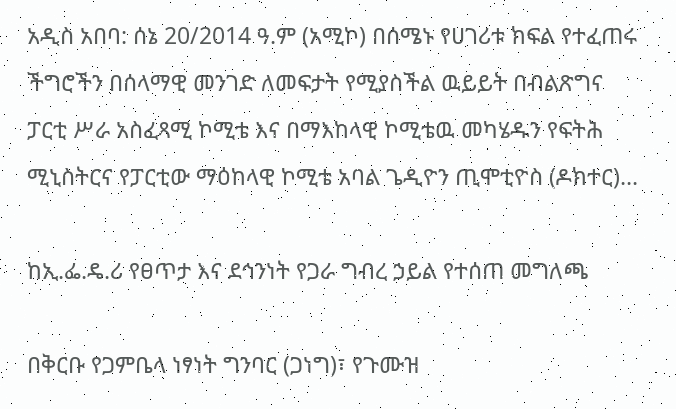አዲስ አበባ: ሰኔ 20/2014 ዓ.ም (አሚኮ) በሰሜኑ የሀገሪቱ ክፍል የተፈጠሩ ችግሮችን በሰላማዊ መንገድ ለመፍታት የሚያስችል ዉይይት በብልጽግና ፓርቲ ሥራ አስፈጻሚ ኮሚቴ እና በማእከላዊ ኮሚቴዉ መካሄዱን የፍትሕ ሚኒስትርና የፓርቲው ማዕከላዊ ኮሚቴ አባል ጌዲዮን ጢሞቲዮስ (ዶክተር)...

ከኢ.ፌ.ዴ.ሪ የፀጥታ እና ደኅንነት የጋራ ግብረ ኃይል የተሰጠ መግለጫ

በቅርቡ የጋምቤላ ነፃነት ግንባር (ጋነግ)፣ የጉሙዝ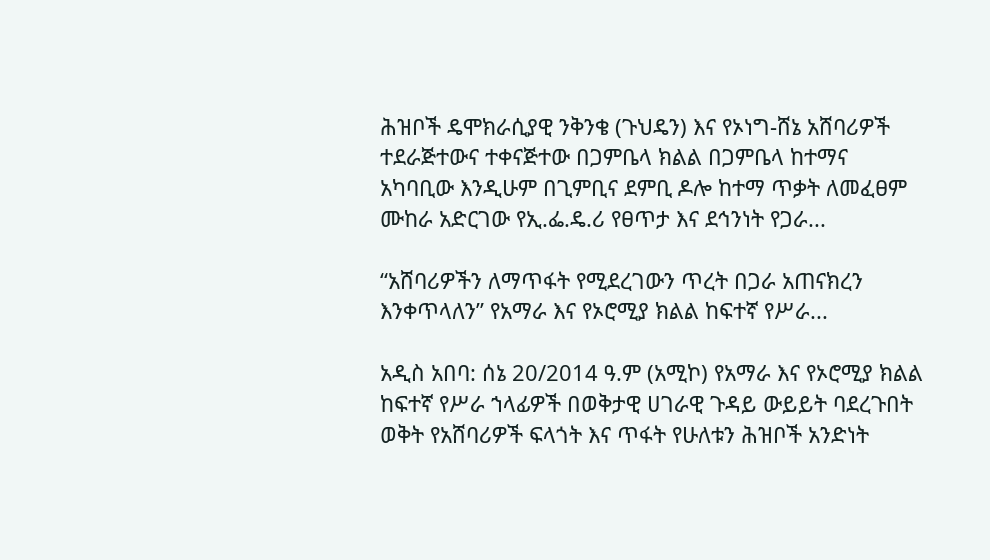ሕዝቦች ዴሞክራሲያዊ ንቅንቄ (ጉህዴን) እና የኦነግ-ሸኔ አሸባሪዎች ተደራጅተውና ተቀናጅተው በጋምቤላ ክልል በጋምቤላ ከተማና አካባቢው እንዲሁም በጊምቢና ደምቢ ዶሎ ከተማ ጥቃት ለመፈፀም ሙከራ አድርገው የኢ.ፌ.ዴ.ሪ የፀጥታ እና ደኅንነት የጋራ...

“አሸባሪዎችን ለማጥፋት የሚደረገውን ጥረት በጋራ አጠናክረን እንቀጥላለን” የአማራ እና የኦሮሚያ ክልል ከፍተኛ የሥራ...

አዲስ አበባ: ሰኔ 20/2014 ዓ.ም (አሚኮ) የአማራ እና የኦሮሚያ ክልል ከፍተኛ የሥራ ኀላፊዎች በወቅታዊ ሀገራዊ ጉዳይ ውይይት ባደረጉበት ወቅት የአሸባሪዎች ፍላጎት እና ጥፋት የሁለቱን ሕዝቦች አንድነት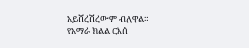አይሸረሽረውም ብለዋል። የአማራ ክልል ርእሰ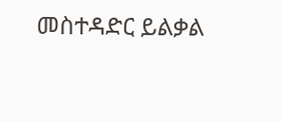መስተዳድር ይልቃል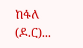ከፋለ (ዶ.ር)...